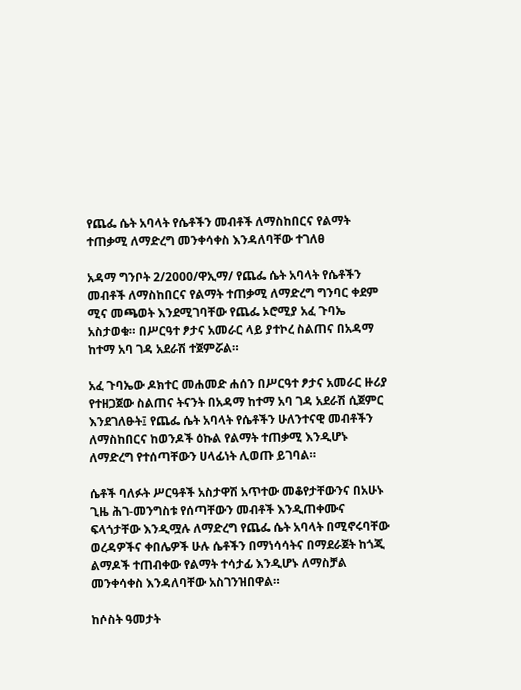የጨፌ ሴት አባላት የሴቶችን መብቶች ለማስከበርና የልማት ተጠቃሚ ለማድረግ መንቀሳቀስ እንዳለባቸው ተገለፀ

አዳማ ግንቦት 2/2000/ዋኢማ/ የጨፌ ሴት አባላት የሴቶችን መብቶች ለማስከበርና የልማት ተጠቃሚ ለማድረግ ግንባር ቀደም ሚና መጫወት እንደሚገባቸው የጨፌ ኦሮሚያ አፈ ጉባኤ አስታወቁ። በሥርዓተ ፆታና አመራር ላይ ያተኮረ ስልጠና በአዳማ ከተማ አባ ገዳ አደራሽ ተጀምሯል።

አፈ ጉባኤው ዶክተር መሐመድ ሐሰን በሥርዓተ ፆታና አመራር ዙሪያ የተዘጋጀው ስልጠና ትናንት በአዳማ ከተማ አባ ገዳ አደራሽ ሲጀምር እንደገለፁት፤ የጨፌ ሴት አባላት የሴቶችን ሁለንተናዊ መብቶችን ለማስከበርና ከወንዶች ዕኩል የልማት ተጠቃሚ እንዲሆኑ ለማድረግ የተሰጣቸውን ሀላፊነት ሊወጡ ይገባል።

ሴቶች ባለፉት ሥርዓቶች አስታዋሽ አጥተው መቆየታቸውንና በአሁኑ ጊዜ ሕገ-መንግስቱ የሰጣቸውን መብቶች እንዲጠቀሙና ፍላጎታቸው እንዲሟሉ ለማድረግ የጨፌ ሴት አባላት በሚኖሩባቸው ወረዳዎችና ቀበሌዎች ሁሉ ሴቶችን በማነሳሳትና በማደራጀት ከጎጂ ልማዶች ተጠብቀው የልማት ተሳታፊ እንዲሆኑ ለማስቻል መንቀሳቀስ እንዳለባቸው አስገንዝበዋል።

ከሶስት ዓመታት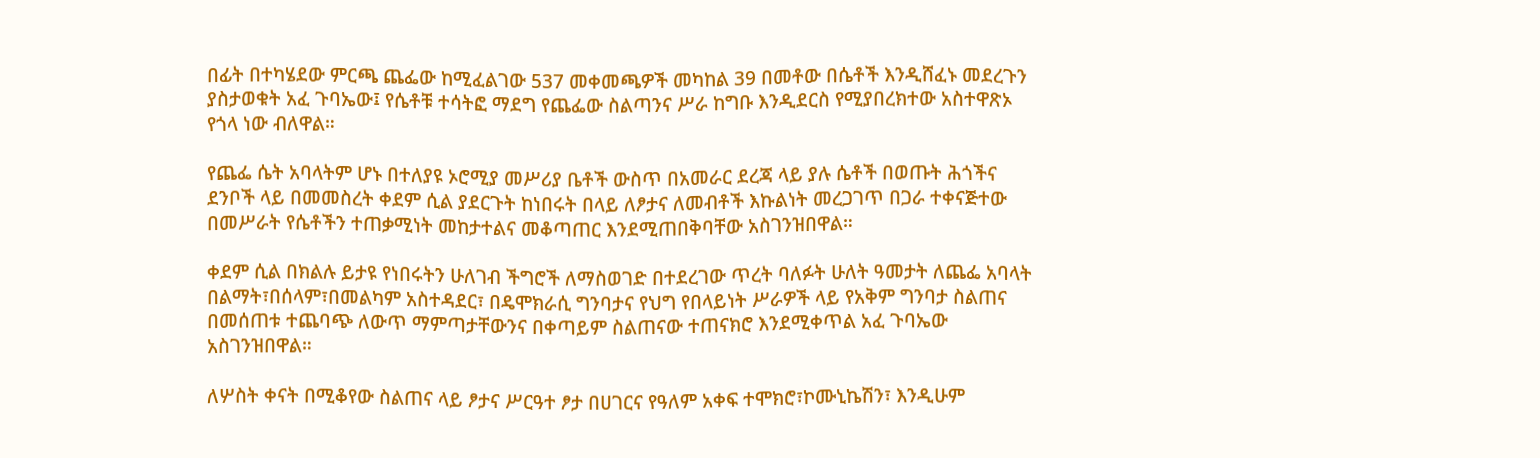በፊት በተካሄደው ምርጫ ጨፌው ከሚፈልገው 537 መቀመጫዎች መካከል 39 በመቶው በሴቶች እንዲሸፈኑ መደረጉን ያስታወቁት አፈ ጉባኤው፤ የሴቶቹ ተሳትፎ ማደግ የጨፌው ስልጣንና ሥራ ከግቡ እንዲደርስ የሚያበረክተው አስተዋጽኦ የጎላ ነው ብለዋል።

የጨፌ ሴት አባላትም ሆኑ በተለያዩ ኦሮሚያ መሥሪያ ቤቶች ውስጥ በአመራር ደረጃ ላይ ያሉ ሴቶች በወጡት ሕጎችና ደንቦች ላይ በመመስረት ቀደም ሲል ያደርጉት ከነበሩት በላይ ለፆታና ለመብቶች እኩልነት መረጋገጥ በጋራ ተቀናጅተው በመሥራት የሴቶችን ተጠቃሚነት መከታተልና መቆጣጠር እንደሚጠበቅባቸው አስገንዝበዋል።

ቀደም ሲል በክልሉ ይታዩ የነበሩትን ሁለገብ ችግሮች ለማስወገድ በተደረገው ጥረት ባለፉት ሁለት ዓመታት ለጨፌ አባላት በልማት፣በሰላም፣በመልካም አስተዳደር፣ በዴሞክራሲ ግንባታና የህግ የበላይነት ሥራዎች ላይ የአቅም ግንባታ ስልጠና በመሰጠቱ ተጨባጭ ለውጥ ማምጣታቸውንና በቀጣይም ስልጠናው ተጠናክሮ እንደሚቀጥል አፈ ጉባኤው አስገንዝበዋል።

ለሦስት ቀናት በሚቆየው ስልጠና ላይ ፆታና ሥርዓተ ፆታ በሀገርና የዓለም አቀፍ ተሞክሮ፣ኮሙኒኬሽን፣ እንዲሁም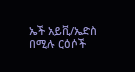ኤች አይቪ/ኤድስ በሚሉ ርዕሶች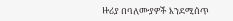ዙሪያ በባለሙያዎች እንደሚሰጥ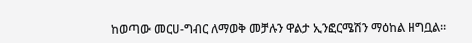ከወጣው መርሀ-ግብር ለማወቅ መቻሉን ዋልታ ኢንፎርሜሽን ማዕከል ዘግቧል።